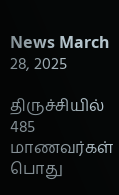News March 28, 2025

திருச்சியில் 485 மாணவர்கள் பொது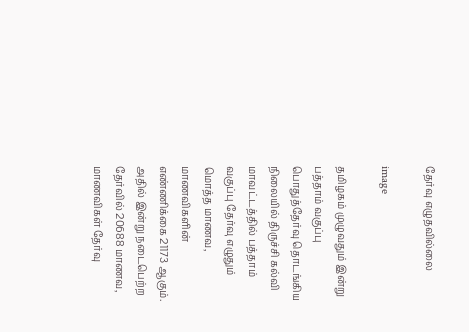தேர்வு எழுதவில்லை

image

தமிழகம் முழுவதும் இன்று பத்தாம் வகுப்பு பொதுத்தேர்வு தொடங்கிய நிலையில் திருச்சி கல்வி மாவட்டத்தில் பத்தாம் வகுப்பு தேர்வு எழுதும் மொத்த மாணவ, மாணவிகளின் எண்ணிக்கை 21173 ஆகும். அதில் இன்று நடைபெற்ற தேர்வில் 20688 மாணவ, மாணவிகள் தேர்வு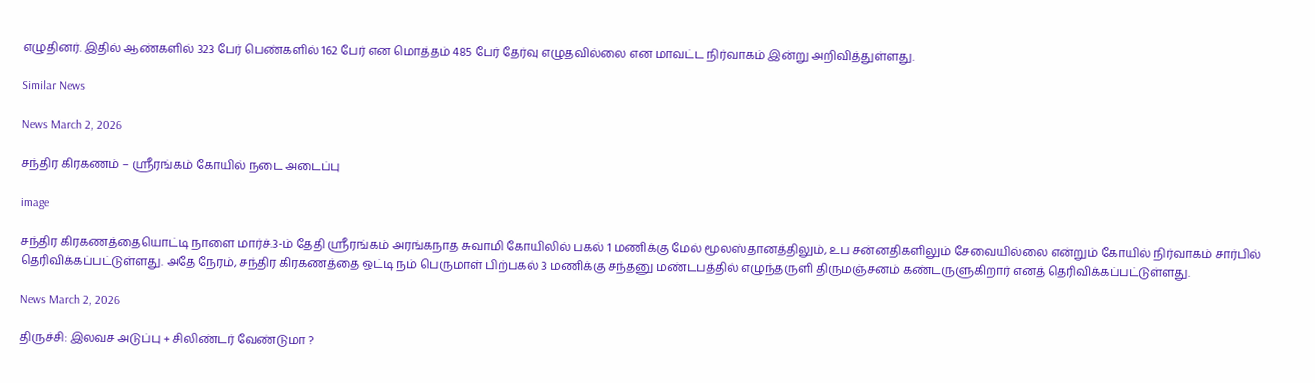எழுதினர். இதில் ஆண்களில் 323 பேர் பெண்களில் 162 பேர் என மொத்தம் 485 பேர் தேர்வு எழுதவில்லை என மாவட்ட நிர்வாகம் இன்று அறிவித்துள்ளது.

Similar News

News March 2, 2026

சந்திர கிரகணம் – ஸ்ரீரங்கம் கோயில் நடை அடைப்பு

image

சந்திர கிரகணத்தையொட்டி நாளை மார்ச்.3-ம் தேதி ஸ்ரீரங்கம் அரங்கநாத சுவாமி கோயிலில் பகல் 1 மணிக்கு மேல் மூலஸ்தானத்திலும், உப சன்னதிகளிலும் சேவையில்லை என்றும் கோயில் நிர்வாகம் சார்பில் தெரிவிக்கப்பட்டுள்ளது. அதே நேரம், சந்திர கிரகணத்தை ஒட்டி நம் பெருமாள் பிற்பகல் 3 மணிக்கு சந்தனு மண்டபத்தில் எழுந்தருளி திருமஞ்சனம் கண்டருளுகிறார் எனத் தெரிவிக்கப்பட்டுள்ளது.

News March 2, 2026

திருச்சி: இலவச அடுப்பு + சிலிண்டர் வேண்டுமா ?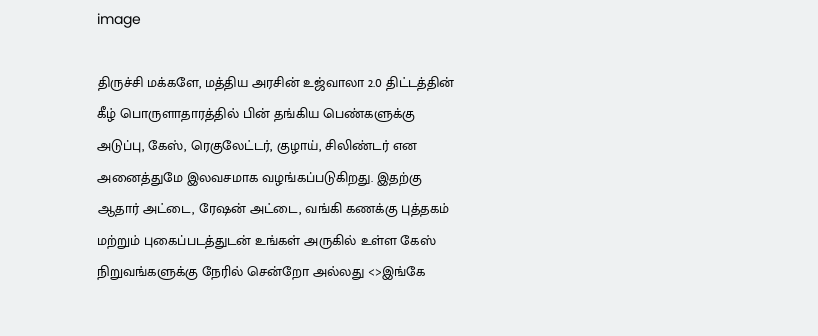image

திருச்சி மக்களே, மத்திய அரசின் உஜ்வாலா 2.0 திட்டத்தின் கீழ் பொருளாதாரத்தில் பின் தங்கிய பெண்களுக்கு அடுப்பு, கேஸ், ரெகுலேட்டர், குழாய், சிலிண்டர் என அனைத்துமே இலவசமாக வழங்கப்படுகிறது. இதற்கு ஆதார் அட்டை, ரேஷன் அட்டை, வங்கி கணக்கு புத்தகம் மற்றும் புகைப்படத்துடன் உங்கள் அருகில் உள்ள கேஸ் நிறுவங்களுக்கு நேரில் சென்றோ அல்லது <>இங்கே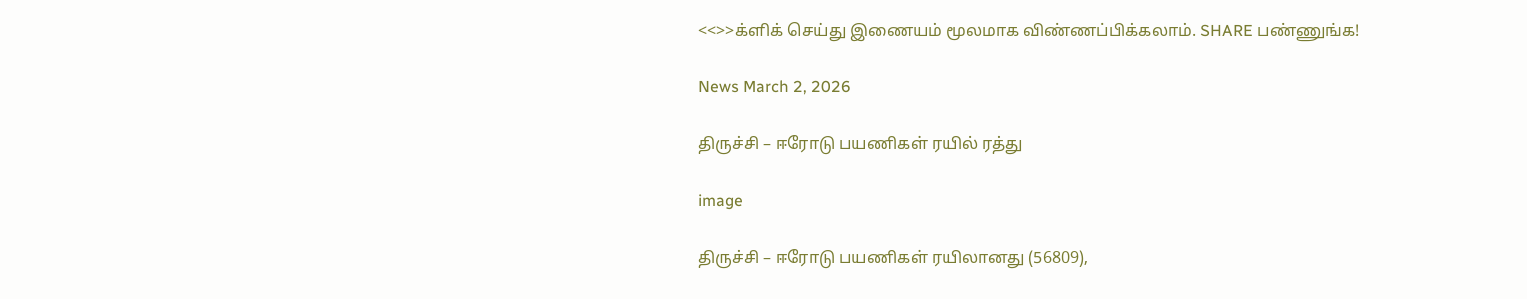<<>>க்ளிக் செய்து இணையம் மூலமாக விண்ணப்பிக்கலாம். SHARE பண்ணுங்க!

News March 2, 2026

திருச்சி – ஈரோடு பயணிகள் ரயில் ரத்து

image

திருச்சி – ஈரோடு பயணிகள் ரயிலானது (56809),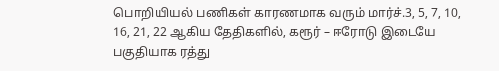பொறியியல் பணிகள் காரணமாக வரும் மார்ச்.3, 5, 7, 10, 16, 21, 22 ஆகிய தேதிகளில், கரூர் – ஈரோடு இடையே பகுதியாக ரத்து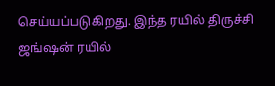செய்யப்படுகிறது. இந்த ரயில் திருச்சி ஜங்ஷன் ரயில்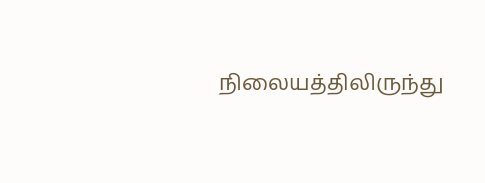நிலையத்திலிருந்து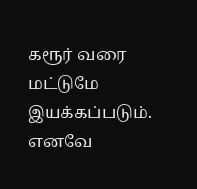கரூர் வரை மட்டுமே இயக்கப்படும். எனவே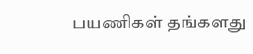பயணிகள் தங்களது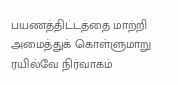பயணத்திட்டத்தை மாற்றி அமைத்துக் கொள்ளுமாறு ரயில்வே நிர்வாகம்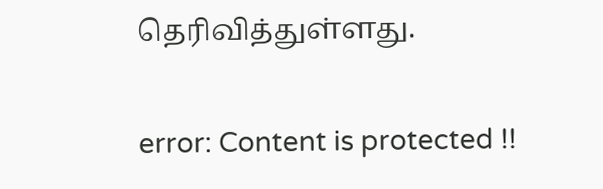தெரிவித்துள்ளது.

error: Content is protected !!